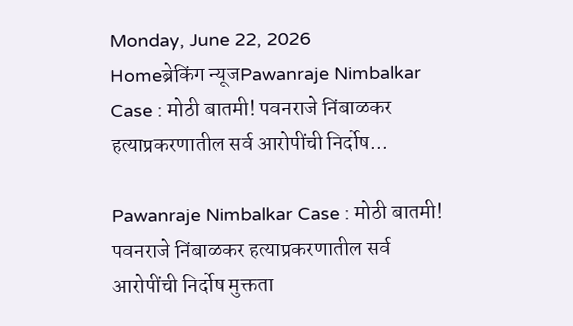Monday, June 22, 2026
Homeब्रेकिंग न्यूजPawanraje Nimbalkar Case : मोठी बातमी! पवनराजे निंबाळकर हत्याप्रकरणातील सर्व आरोपींची निर्दोष...

Pawanraje Nimbalkar Case : मोठी बातमी! पवनराजे निंबाळकर हत्याप्रकरणातील सर्व आरोपींची निर्दोष मुक्तता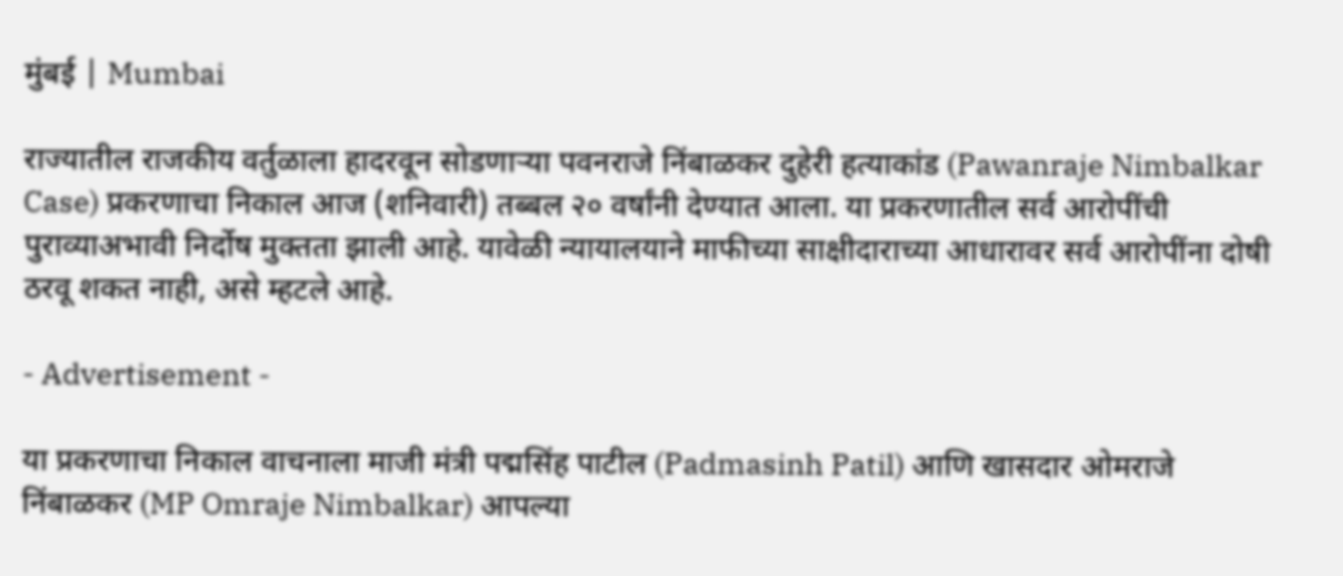मुंबई | Mumbai

राज्यातील राजकीय वर्तुळाला हादरवून सोडणाऱ्या पवनराजे निंबाळकर दुहेरी हत्याकांड (Pawanraje Nimbalkar Case) प्रकरणाचा निकाल आज (शनिवारी) तब्बल २० वर्षांनी देण्यात आला. या प्रकरणातील सर्व आरोपींची पुराव्याअभावी निर्दोष मुक्तता झाली आहे. यावेळी न्यायालयाने माफीच्या साक्षीदाराच्या आधारावर सर्व आरोपींना दोषी ठरवू शकत नाही, असे म्हटले आहे.

- Advertisement -

या प्रकरणाचा निकाल वाचनाला माजी मंत्री पद्मसिंह पाटील (Padmasinh Patil) आणि खासदार ओमराजे निंबाळकर (MP Omraje Nimbalkar) आपल्या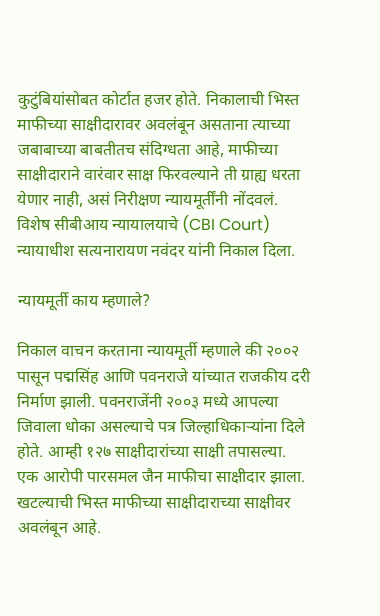कुटुंबियांसोबत कोर्टात हजर होते. निकालाची भिस्त माफीच्या साक्षीदारावर अवलंबून असताना त्याच्या जबाबाच्या बाबतीतच संदिग्धता आहे, माफीच्या साक्षीदाराने वारंवार साक्ष फिरवल्याने ती ग्राह्य धरता येणार नाही, असं निरीक्षण न्यायमूर्तींनी नोंदवलं. विशेष सीबीआय न्यायालयाचे (CBI Court) न्यायाधीश सत्यनारायण नवंदर यांनी निकाल दिला.

न्यायमूर्ती काय म्हणाले?

निकाल वाचन करताना न्यायमूर्ती म्हणाले की २००२ पासून पद्मसिंह आणि पवनराजे यांच्यात राजकीय दरी निर्माण झाली. पवनराजेंनी २००३ मध्ये आपल्या जिवाला धोका असल्याचे पत्र जिल्हाधिकाऱ्यांना दिले होते. आम्ही १२७ साक्षीदारांच्या साक्षी तपासल्या. एक आरोपी पारसमल जैन माफीचा साक्षीदार झाला. खटल्याची भिस्त माफीच्या साक्षीदाराच्या साक्षीवर अवलंबून आहे.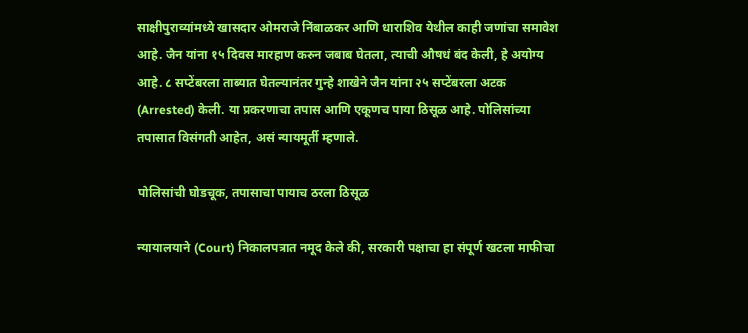साक्षीपुराव्यांमध्ये खासदार ओमराजे निंबाळकर आणि धाराशिव येथील काही जणांचा समावेश आहे. जैन यांना १५ दिवस मारहाण करुन जबाब घेतला, त्याची औषधं बंद केली, हे अयोग्य आहे. ८ सप्टेंबरला ताब्यात घेतल्यानंतर गुन्हे शाखेने जैन यांना २५ सप्टेंबरला अटक (Arrested) केली. या प्रकरणाचा तपास आणि एकूणच पाया ठिसूळ आहे. पोलिसांच्या तपासात विसंगती आहेत, असं न्यायमूर्ती म्हणाले.

पोलिसांची घोडचूक, तपासाचा पायाच ठरला ठिसूळ

न्यायालयाने (Court) निकालपत्रात नमूद केले की, सरकारी पक्षाचा हा संपूर्ण खटला माफीचा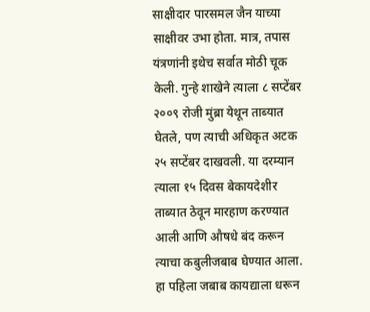साक्षीदार पारसमल जैन याच्या साक्षीवर उभा होता. मात्र, तपास यंत्रणांनी इथेच सर्वात मोठी चूक केली. गुन्हे शाखेने त्याला ८ सप्टेंबर २००९ रोजी मुंब्रा येथून ताब्यात घेतले, पण त्याची अधिकृत अटक २५ सप्टेंबर दाखवली. या दरम्यान त्याला १५ दिवस बेकायदेशीर ताब्यात ठेवून मारहाण करण्यात आली आणि औषधे बंद करून त्याचा कबुलीजबाब घेण्यात आला. हा पहिला जबाब कायद्याला धरून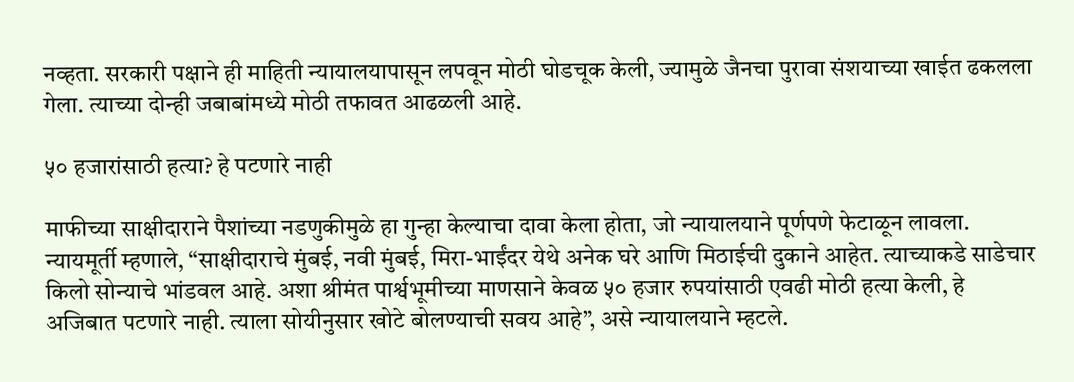नव्हता. सरकारी पक्षाने ही माहिती न्यायालयापासून लपवून मोठी घोडचूक केली, ज्यामुळे जैनचा पुरावा संशयाच्या खाईत ढकलला गेला. त्याच्या दोन्ही जबाबांमध्ये मोठी तफावत आढळली आहे.

५० हजारांसाठी हत्या? हे पटणारे नाही

माफीच्या साक्षीदाराने पैशांच्या नडणुकीमुळे हा गुन्हा केल्याचा दावा केला होता, जो न्यायालयाने पूर्णपणे फेटाळून लावला. न्यायमूर्ती म्हणाले, “साक्षीदाराचे मुंबई, नवी मुंबई, मिरा-भाईंदर येथे अनेक घरे आणि मिठाईची दुकाने आहेत. त्याच्याकडे साडेचार किलो सोन्याचे भांडवल आहे. अशा श्रीमंत पार्श्वभूमीच्या माणसाने केवळ ५० हजार रुपयांसाठी एवढी मोठी हत्या केली, हे अजिबात पटणारे नाही. त्याला सोयीनुसार खोटे बोलण्याची सवय आहे”, असे न्यायालयाने म्हटले.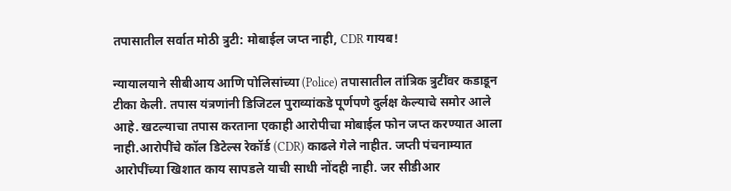तपासातील सर्वात मोठी त्रुटी: मोबाईल जप्त नाही, CDR गायब!

न्यायालयाने सीबीआय आणि पोलिसांच्या (Police) तपासातील तांत्रिक त्रुटींवर कडाडून टीका केली. तपास यंत्रणांनी डिजिटल पुराव्यांकडे पूर्णपणे दुर्लक्ष केल्याचे समोर आले आहे. खटल्याचा तपास करताना एकाही आरोपीचा मोबाईल फोन जप्त करण्यात आला नाही.आरोपींचे कॉल डिटेल्स रेकॉर्ड (CDR) काढले गेले नाहीत. जप्ती पंचनाम्यात आरोपींच्या खिशात काय सापडले याची साधी नोंदही नाही. जर सीडीआर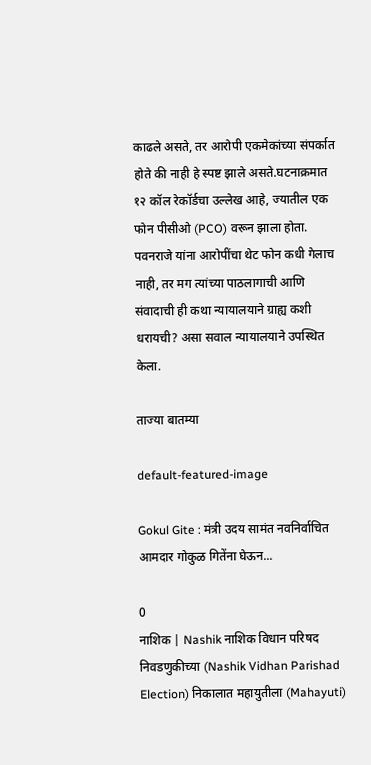काढले असते, तर आरोपी एकमेकांच्या संपर्कात होते की नाही हे स्पष्ट झाले असते.घटनाक्रमात १२ कॉल रेकॉर्डचा उल्लेख आहे, ज्यातील एक फोन पीसीओ (PCO) वरून झाला होता. पवनराजे यांना आरोपींचा थेट फोन कधी गेलाच नाही, तर मग त्यांच्या पाठलागाची आणि संवादाची ही कथा न्यायालयाने ग्राह्य कशी धरायची? असा सवाल न्यायालयाने उपस्थित केला.

ताज्या बातम्या

default-featured-image

Gokul Gite : मंत्री उदय सामंत नवनिर्वाचित आमदार गोकुळ गितेंना घेऊन...

0
नाशिक | Nashik नाशिक विधान परिषद निवडणुकीच्या (Nashik Vidhan Parishad Election) निकालात महायुतीला (Mahayuti)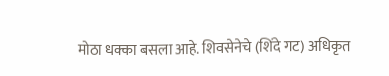मोठा धक्का बसला आहे. शिवसेनेचे (शिंदे गट) अधिकृत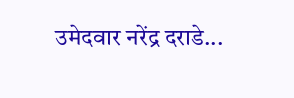उमेदवार नरेंद्र दराडे...